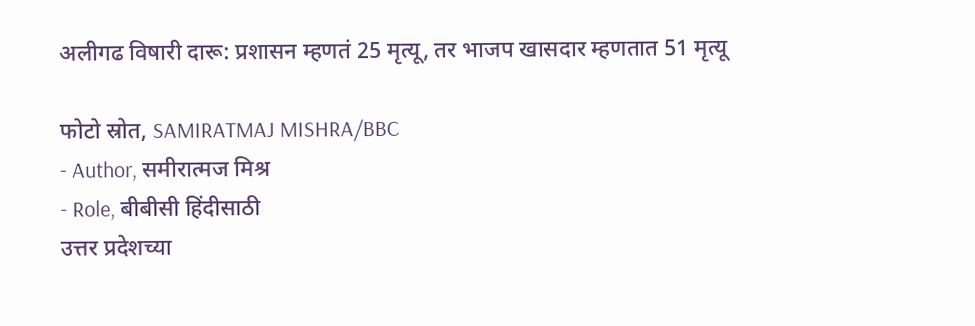अलीगढ विषारी दारू: प्रशासन म्हणतं 25 मृत्यू, तर भाजप खासदार म्हणतात 51 मृत्यू

फोटो स्रोत, SAMIRATMAJ MISHRA/BBC
- Author, समीरात्मज मिश्र
- Role, बीबीसी हिंदीसाठी
उत्तर प्रदेशच्या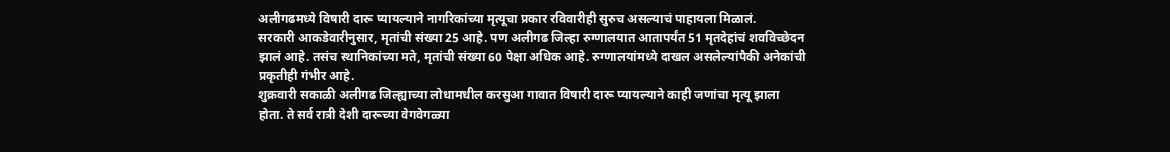अलीगढमध्ये विषारी दारू प्यायल्याने नागरिकांच्या मृत्यूचा प्रकार रविवारीही सुरुच असल्याचं पाहायला मिळालं.
सरकारी आकडेवारीनुसार, मृतांची संख्या 25 आहे. पण अलीगढ जिल्हा रुग्णालयात आतापर्यंत 51 मृतदेहांचं शवविच्छेदन झालं आहे. तसंच स्थानिकांच्या मते, मृतांची संख्या 60 पेक्षा अधिक आहे. रुग्णालयांमध्ये दाखल असलेल्यांपैकी अनेकांची प्रकृतीही गंभीर आहे.
शुक्रवारी सकाळी अलीगढ जिल्ह्याच्या लोधामधील करसुआ गावात विषारी दारू प्यायल्याने काही जणांचा मृत्यू झाला होता. ते सर्व रात्री देशी दारूच्या वेगवेगळ्या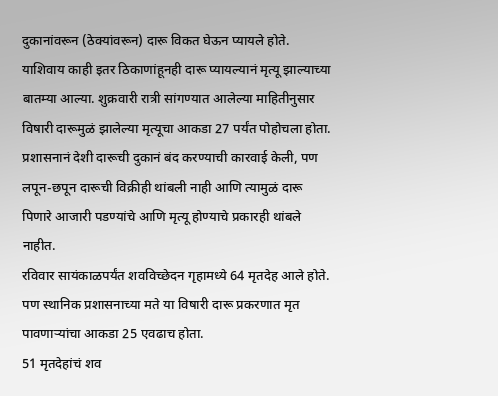दुकानांवरून (ठेक्यांवरून) दारू विकत घेऊन प्यायले होते.
याशिवाय काही इतर ठिकाणांहूनही दारू प्यायल्यानं मृत्यू झाल्याच्या बातम्या आल्या. शुक्रवारी रात्री सांगण्यात आलेल्या माहितीनुसार विषारी दारूमुळं झालेल्या मृत्यूचा आकडा 27 पर्यंत पोहोचला होता.
प्रशासनानं देशी दारूची दुकानं बंद करण्याची कारवाई केली, पण लपून-छपून दारूची विक्रीही थांबली नाही आणि त्यामुळं दारू पिणारे आजारी पडण्यांचे आणि मृत्यू होण्याचे प्रकारही थांबले नाहीत.
रविवार सायंकाळपर्यंत शवविच्छेदन गृहामध्ये 64 मृतदेह आले होते. पण स्थानिक प्रशासनाच्या मते या विषारी दारू प्रकरणात मृत पावणाऱ्यांचा आकडा 25 एवढाच होता.
51 मृतदेहांचं शव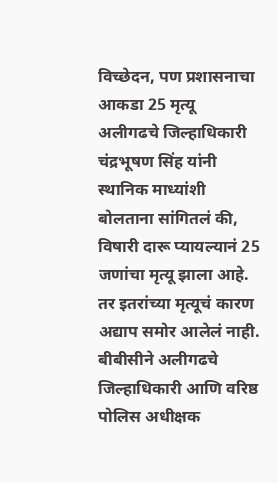विच्छेदन, पण प्रशासनाचा आकडा 25 मृत्यू
अलीगढचे जिल्हाधिकारी चंद्रभूषण सिंह यांनी स्थानिक माध्यांशी बोलताना सांगितलं की, विषारी दारू प्यायल्यानं 25 जणांचा मृत्यू झाला आहे. तर इतरांच्या मृत्यूचं कारण अद्याप समोर आलेलं नाही.
बीबीसीने अलीगढचे जिल्हाधिकारी आणि वरिष्ठ पोलिस अधीक्षक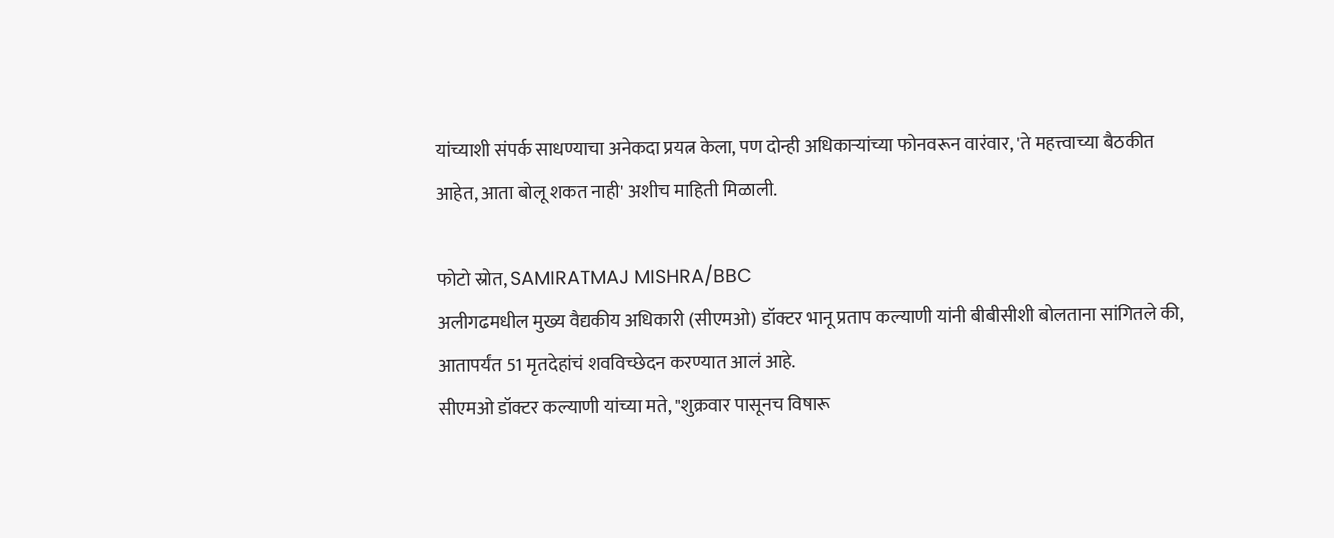यांच्याशी संपर्क साधण्याचा अनेकदा प्रयत्न केला, पण दोन्ही अधिकाऱ्यांच्या फोनवरून वारंवार, 'ते महत्त्वाच्या बैठकीत आहेत, आता बोलू शकत नाही' अशीच माहिती मिळाली.

फोटो स्रोत, SAMIRATMAJ MISHRA/BBC
अलीगढमधील मुख्य वैद्यकीय अधिकारी (सीएमओ) डॉक्टर भानू प्रताप कल्याणी यांनी बीबीसीशी बोलताना सांगितले की, आतापर्यंत 51 मृतदेहांचं शवविच्छेदन करण्यात आलं आहे.
सीएमओ डॉक्टर कल्याणी यांच्या मते, "शुक्रवार पासूनच विषारू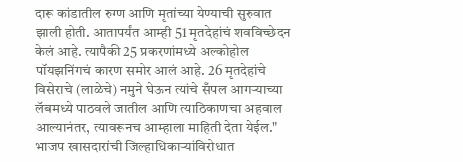दारू कांडातील रुग्ण आणि मृतांच्या येण्याची सुरुवात झाली होती. आतापर्यंत आम्ही 51 मृतदेहांचं शवविच्छेदन केलं आहे. त्यापैकी 25 प्रकरणांमध्ये अल्कोहोल पॉयझनिंगचं कारण समोर आलं आहे. 26 मृतदेहांचे विसेराचे (लाळेचे) नमुने घेऊन त्यांचे सँपल आगऱ्याच्या लॅबमध्ये पाठवले जातील आणि त्याठिकाणचा अहवाल आल्यानंतर, त्यावरूनच आम्हाला माहिती देता येईल."
भाजप खासदारांची जिल्हाधिकाऱ्यांविरोधात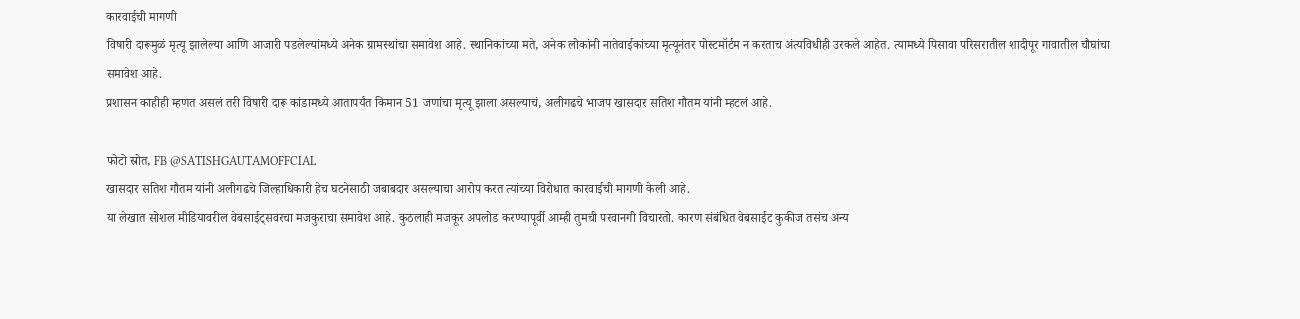कारवाईची मागणी
विषारी दारूमुळं मृत्यू झालेल्या आणि आजारी पडलेल्यांमध्ये अनेक ग्रामस्थांचा समावेश आहे. स्थानिकांच्या मते, अनेक लोकांनी नातेवाईकांच्या मृत्यूनंतर पोस्टमॉर्टम न करताच अंत्यविधीही उरकले आहेत. त्यामध्ये पिसावा परिसरातील शादीपूर गावातील चौघांचा समावेश आहे.
प्रशासन काहीही म्हणत असलं तरी विषारी दारू कांडामध्ये आतापर्यंत किमान 51 जणांचा मृत्यू झाला असल्याचं, अलीगढचे भाजप खासदार सतिश गौतम यांनी म्हटलं आहे.

फोटो स्रोत, FB @SATISHGAUTAMOFFCIAL
खासदार सतिश गौतम यांनी अलीगढचे जिल्हाधिकारी हेच घटनेसाठी जबाबदार असल्याचा आरोप करत त्यांच्या विरोधात कारवाईची मागणी केली आहे.
या लेखात सोशल मीडियावरील वेबसाईट्सवरचा मजकुराचा समावेश आहे. कुठलाही मजकूर अपलोड करण्यापूर्वी आम्ही तुमची परवानगी विचारतो. कारण संबंधित वेबसाईट कुकीज तसंच अन्य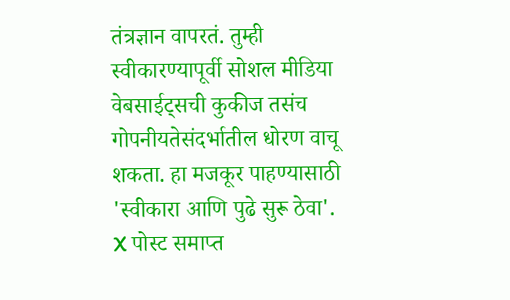तंत्रज्ञान वापरतं. तुम्ही स्वीकारण्यापूर्वी सोशल मीडिया वेबसाईट्सची कुकीज तसंच गोपनीयतेसंदर्भातील धोरण वाचू शकता. हा मजकूर पाहण्यासाठी 'स्वीकारा आणि पुढे सुरू ठेवा'.
X पोस्ट समाप्त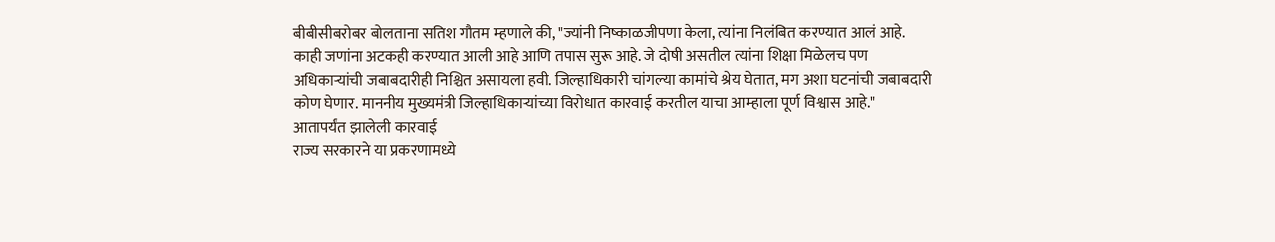बीबीसीबरोबर बोलताना सतिश गौतम म्हणाले की, "ज्यांनी निष्काळजीपणा केला, त्यांना निलंबित करण्यात आलं आहे. काही जणांना अटकही करण्यात आली आहे आणि तपास सुरू आहे. जे दोषी असतील त्यांना शिक्षा मिळेलच पण अधिकाऱ्यांची जबाबदारीही निश्चित असायला हवी. जिल्हाधिकारी चांगल्या कामांचे श्रेय घेतात, मग अशा घटनांची जबाबदारी कोण घेणार. माननीय मुख्यमंत्री जिल्हाधिकाऱ्यांच्या विरोधात कारवाई करतील याचा आम्हाला पूर्ण विश्वास आहे."
आतापर्यंत झालेली कारवाई
राज्य सरकारने या प्रकरणामध्ये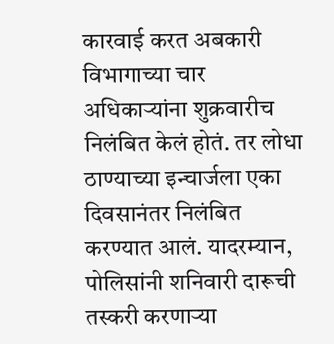कारवाई करत अबकारी विभागाच्या चार अधिकाऱ्यांना शुक्रवारीच निलंबित केलं होतं. तर लोधा ठाण्याच्या इन्चार्जला एका दिवसानंतर निलंबित करण्यात आलं. यादरम्यान, पोलिसांनी शनिवारी दारूची तस्करी करणाऱ्या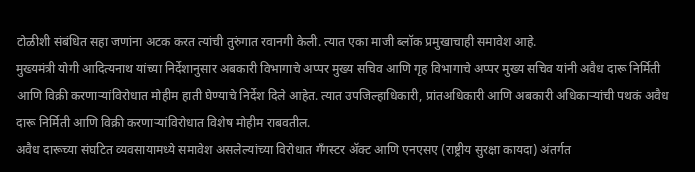टोळीशी संबंधित सहा जणांना अटक करत त्यांची तुरुंगात रवानगी केली. त्यात एका माजी ब्लॉक प्रमुखाचाही समावेश आहे.
मुख्यमंत्री योगी आदित्यनाथ यांच्या निर्देशानुसार अबकारी विभागाचे अप्पर मुख्य सचिव आणि गृह विभागाचे अप्पर मुख्य सचिव यांनी अवैध दारू निर्मिती आणि विक्री करणाऱ्यांविरोधात मोहीम हाती घेण्याचे निर्देश दिले आहेत. त्यात उपजिल्हाधिकारी, प्रांतअधिकारी आणि अबकारी अधिकाऱ्यांची पथकं अवैध दारू निर्मिती आणि विक्री करणाऱ्यांविरोधात विशेष मोहीम राबवतील.
अवैध दारूच्या संघटित व्यवसायामध्ये समावेश असलेल्यांच्या विरोधात गँगस्टर ॲक्ट आणि एनएसए (राष्ट्रीय सुरक्षा कायदा) अंतर्गत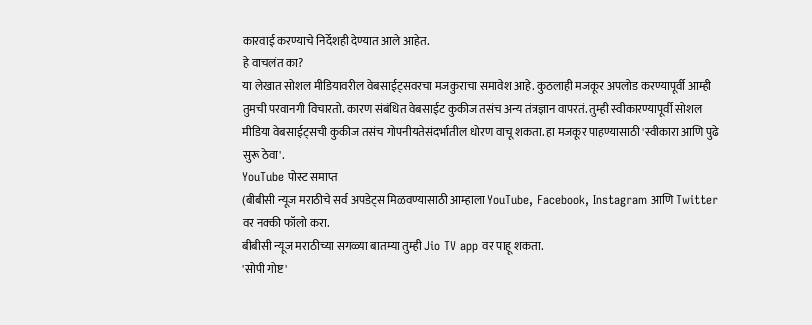कारवाई करण्याचे निर्देशही देण्यात आले आहेत.
हे वाचलंत का?
या लेखात सोशल मीडियावरील वेबसाईट्सवरचा मजकुराचा समावेश आहे. कुठलाही मजकूर अपलोड करण्यापूर्वी आम्ही तुमची परवानगी विचारतो. कारण संबंधित वेबसाईट कुकीज तसंच अन्य तंत्रज्ञान वापरतं. तुम्ही स्वीकारण्यापूर्वी सोशल मीडिया वेबसाईट्सची कुकीज तसंच गोपनीयतेसंदर्भातील धोरण वाचू शकता. हा मजकूर पाहण्यासाठी 'स्वीकारा आणि पुढे सुरू ठेवा'.
YouTube पोस्ट समाप्त
(बीबीसी न्यूज मराठीचे सर्व अपडेट्स मिळवण्यासाठी आम्हाला YouTube, Facebook, Instagram आणि Twitter वर नक्की फॉलो करा.
बीबीसी न्यूज मराठीच्या सगळ्या बातम्या तुम्ही Jio TV app वर पाहू शकता.
'सोपी गोष्ट'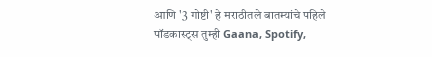आणि '3 गोष्टी' हे मराठीतले बातम्यांचे पहिले पॉडकास्ट्स तुम्ही Gaana, Spotify,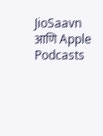JioSaavn आणि Apple Podcasts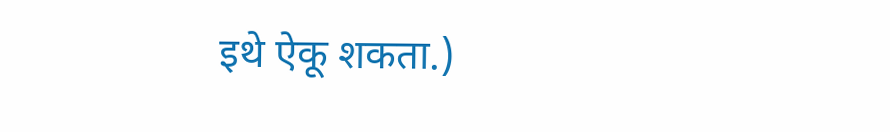इथे ऐकू शकता.)